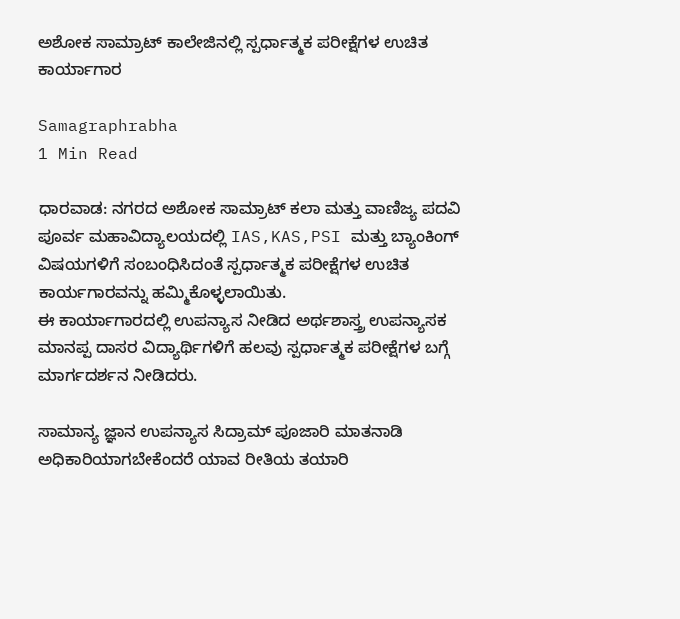ಅಶೋಕ ಸಾಮ್ರಾಟ್ ಕಾಲೇಜಿನಲ್ಲಿ ಸ್ಪರ್ಧಾತ್ಮಕ ಪರೀಕ್ಷೆಗಳ ಉಚಿತ ಕಾರ್ಯಾಗಾರ

Samagraphrabha
1 Min Read

ಧಾರವಾಡ: ನಗರದ ಅಶೋಕ ಸಾಮ್ರಾಟ್ ಕಲಾ ಮತ್ತು ವಾಣಿಜ್ಯ ಪದವಿ ಪೂರ್ವ ಮಹಾವಿದ್ಯಾಲಯದಲ್ಲಿ IAS,KAS,PSI ಮತ್ತು ಬ್ಯಾಂಕಿಂಗ್ ವಿಷಯಗಳಿಗೆ ಸಂಬಂಧಿಸಿದಂತೆ ಸ್ಪರ್ಧಾತ್ಮಕ ಪರೀಕ್ಷೆಗಳ ಉಚಿತ ಕಾರ್ಯಗಾರವನ್ನು ಹಮ್ಮಿಕೊಳ್ಳಲಾಯಿತು.
ಈ ಕಾರ್ಯಾಗಾರದಲ್ಲಿ ಉಪನ್ಯಾಸ ನೀಡಿದ ಅರ್ಥಶಾಸ್ತ್ರ ಉಪನ್ಯಾಸಕ ಮಾನಪ್ಪ ದಾಸರ ವಿದ್ಯಾರ್ಥಿಗಳಿಗೆ ಹಲವು ಸ್ಪರ್ಧಾತ್ಮಕ ಪರೀಕ್ಷೆಗಳ ಬಗ್ಗೆ ಮಾರ್ಗದರ್ಶನ ನೀಡಿದರು.

ಸಾಮಾನ್ಯ ಜ್ಞಾನ ಉಪನ್ಯಾಸ ಸಿದ್ರಾಮ್ ಪೂಜಾರಿ ಮಾತನಾಡಿ ಅಧಿಕಾರಿಯಾಗಬೇಕೆಂದರೆ ಯಾವ ರೀತಿಯ ತಯಾರಿ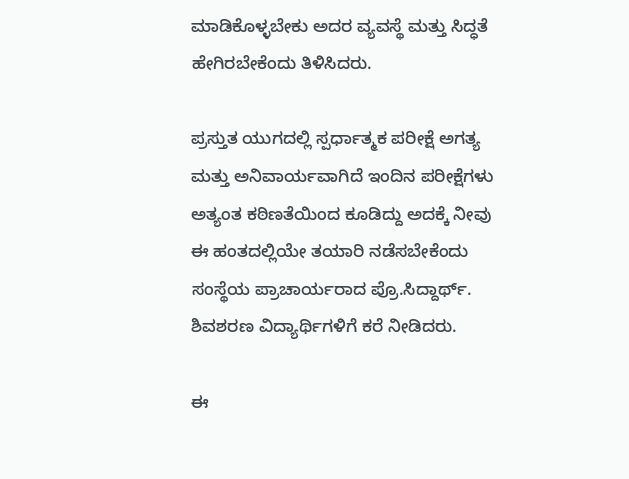ಮಾಡಿಕೊಳ್ಳಬೇಕು ಅದರ ವ್ಯವಸ್ಥೆ ಮತ್ತು ಸಿದ್ಧತೆ ಹೇಗಿರಬೇಕೆಂದು ತಿಳಿಸಿದರು.

ಪ್ರಸ್ತುತ ಯುಗದಲ್ಲಿ ಸ್ಪರ್ಧಾತ್ಮಕ ಪರೀಕ್ಷೆ ಅಗತ್ಯ ಮತ್ತು ಅನಿವಾರ್ಯವಾಗಿದೆ ಇಂದಿನ ಪರೀಕ್ಷೆಗಳು ಅತ್ಯಂತ ಕಠಿಣತೆಯಿಂದ ಕೂಡಿದ್ದು ಅದಕ್ಕೆ ನೀವು ಈ ಹಂತದಲ್ಲಿಯೇ ತಯಾರಿ ನಡೆಸಬೇಕೆಂದು ಸಂಸ್ಥೆಯ ಪ್ರಾಚಾರ್ಯರಾದ ಪ್ರೊ.ಸಿದ್ದಾರ್ಥ್. ಶಿವಶರಣ ವಿದ್ಯಾರ್ಥಿಗಳಿಗೆ ಕರೆ ನೀಡಿದರು.

ಈ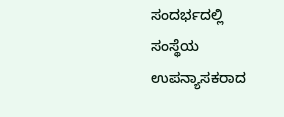ಸಂದರ್ಭದಲ್ಲಿ ಸಂಸ್ಥೆಯ ಉಪನ್ಯಾಸಕರಾದ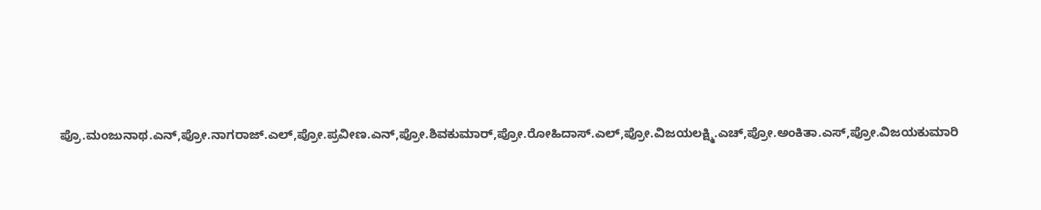ಪ್ರೊ.ಮಂಜುನಾಥ.ಎನ್,ಪ್ರೋ.ನಾಗರಾಜ್.ಎಲ್,ಪ್ರೋ.ಪ್ರವೀಣ.ಎನ್,ಪ್ರೋ.ಶಿವಕುಮಾರ್,ಪ್ರೋ.ರೋಹಿದಾಸ್.ಎಲ್,ಪ್ರೋ.ವಿಜಯಲಕ್ಷ್ಮಿ.ಎಚ್,ಪ್ರೋ.ಅಂಕಿತಾ.ಎಸ್,ಪ್ರೋ.ವಿಜಯಕುಮಾರಿ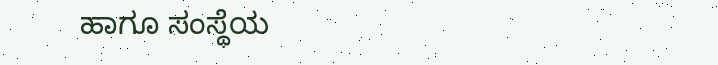ಹಾಗೂ ಸಂಸ್ಥೆಯ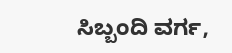ಸಿಬ್ಬಂದಿ ವರ್ಗ,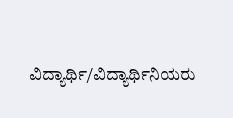ವಿದ್ಯಾರ್ಥಿ/ವಿದ್ಯಾರ್ಥಿನಿಯರು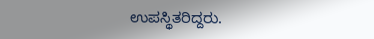ಉಪಸ್ಥಿತರಿದ್ದರು.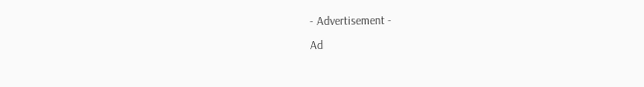- Advertisement -
Ad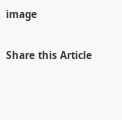image

Share this Article